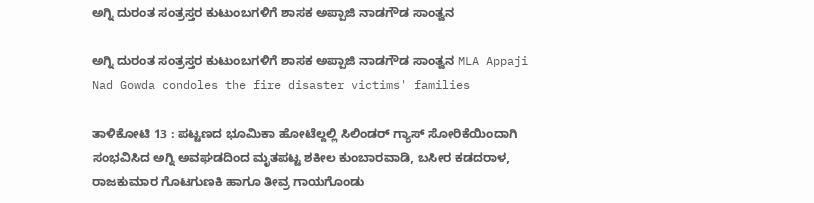ಅಗ್ನಿ ದುರಂತ ಸಂತ್ರಸ್ತರ ಕುಟುಂಬಗಳಿಗೆ ಶಾಸಕ ಅಪ್ಪಾಜಿ ನಾಡಗೌಡ ಸಾಂತ್ವನ

ಅಗ್ನಿ ದುರಂತ ಸಂತ್ರಸ್ತರ ಕುಟುಂಬಗಳಿಗೆ ಶಾಸಕ ಅಪ್ಪಾಜಿ ನಾಡಗೌಡ ಸಾಂತ್ವನ MLA Appaji Nad Gowda condoles the fire disaster victims' families

ತಾಳಿಕೋಟಿ 13 : ಪಟ್ಟಣದ ಭೂಮಿಕಾ ಹೋಟೆಲ್ದಲ್ಲಿ ಸಿಲಿಂಡರ್ ಗ್ಯಾಸ್ ಸೋರಿಕೆಯಿಂದಾಗಿ ಸಂಭವಿಸಿದ ಅಗ್ನಿ ಅವಘಡದಿಂದ ಮೃತಪಟ್ಟ ಶಕೀಲ ಕುಂಬಾರವಾಡಿ, ಬಸೀರ ಕಡದರಾಳ, ರಾಜಕುಮಾರ ಗೊಟಗುಣಕಿ ಹಾಗೂ ತೀವ್ರ ಗಾಯಗೊಂಡು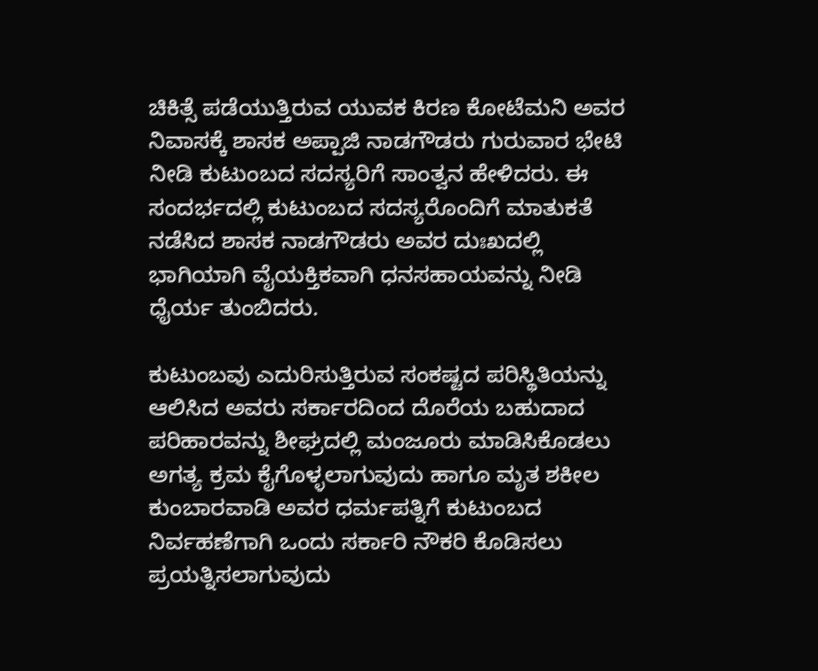ಚಿಕಿತ್ಸೆ ಪಡೆಯುತ್ತಿರುವ ಯುವಕ ಕಿರಣ ಕೋಟೆಮನಿ ಅವರ ನಿವಾಸಕ್ಕೆ ಶಾಸಕ ಅಪ್ಪಾಜಿ ನಾಡಗೌಡರು ಗುರುವಾರ ಭೇಟಿ ನೀಡಿ ಕುಟುಂಬದ ಸದಸ್ಯರಿಗೆ ಸಾಂತ್ವನ ಹೇಳಿದರು. ಈ ಸಂದರ್ಭದಲ್ಲಿ ಕುಟುಂಬದ ಸದಸ್ಯರೊಂದಿಗೆ ಮಾತುಕತೆ ನಡೆಸಿದ ಶಾಸಕ ನಾಡಗೌಡರು ಅವರ ದುಃಖದಲ್ಲಿ ಭಾಗಿಯಾಗಿ ವೈಯಕ್ತಿಕವಾಗಿ ಧನಸಹಾಯವನ್ನು ನೀಡಿ ಧೈರ್ಯ ತುಂಬಿದರು.

ಕುಟುಂಬವು ಎದುರಿಸುತ್ತಿರುವ ಸಂಕಷ್ಟದ ಪರಿಸ್ಥಿತಿಯನ್ನು ಆಲಿಸಿದ ಅವರು ಸರ್ಕಾರದಿಂದ ದೊರೆಯ ಬಹುದಾದ ಪರಿಹಾರವನ್ನು ಶೀಘ್ರದಲ್ಲಿ ಮಂಜೂರು ಮಾಡಿಸಿಕೊಡಲು ಅಗತ್ಯ ಕ್ರಮ ಕೈಗೊಳ್ಳಲಾಗುವುದು ಹಾಗೂ ಮೃತ ಶಕೀಲ ಕುಂಬಾರವಾಡಿ ಅವರ ಧರ್ಮಪತ್ನಿಗೆ ಕುಟುಂಬದ ನಿರ್ವಹಣೆಗಾಗಿ ಒಂದು ಸರ್ಕಾರಿ ನೌಕರಿ ಕೊಡಿಸಲು ಪ್ರಯತ್ನಿಸಲಾಗುವುದು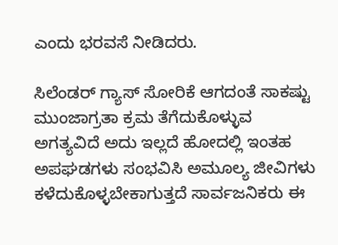ಎಂದು ಭರವಸೆ ನೀಡಿದರು.

ಸಿಲೆಂಡರ್ ಗ್ಯಾಸ್ ಸೋರಿಕೆ ಆಗದಂತೆ ಸಾಕಷ್ಟು ಮುಂಜಾಗ್ರತಾ ಕ್ರಮ ತೆಗೆದುಕೊಳ್ಳುವ ಅಗತ್ಯವಿದೆ ಅದು ಇಲ್ಲದೆ ಹೋದಲ್ಲಿ ಇಂತಹ ಅಪಘಡಗಳು ಸಂಭವಿಸಿ ಅಮೂಲ್ಯ ಜೀವಿಗಳು ಕಳೆದುಕೊಳ್ಳಬೇಕಾಗುತ್ತದೆ ಸಾರ್ವಜನಿಕರು ಈ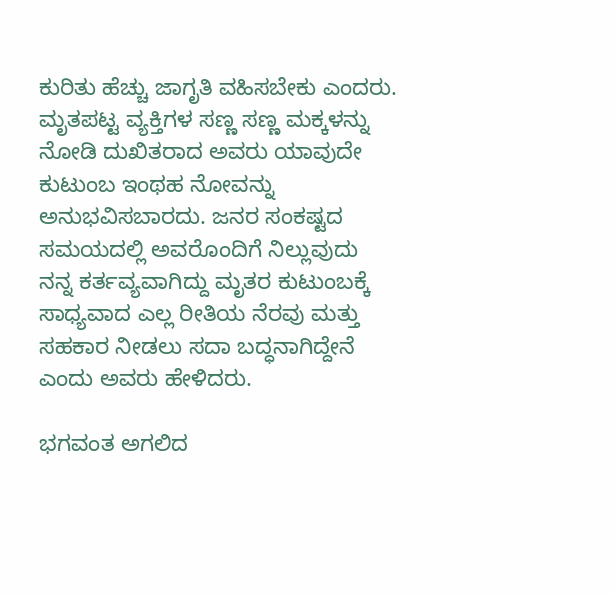ಕುರಿತು ಹೆಚ್ಚು ಜಾಗೃತಿ ವಹಿಸಬೇಕು ಎಂದರು. ಮೃತಪಟ್ಟ ವ್ಯಕ್ತಿಗಳ ಸಣ್ಣ ಸಣ್ಣ ಮಕ್ಕಳನ್ನು ನೋಡಿ ದುಖಿತರಾದ ಅವರು ಯಾವುದೇ ಕುಟುಂಬ ಇಂಥಹ ನೋವನ್ನು ಅನುಭವಿಸಬಾರದು. ಜನರ ಸಂಕಷ್ಟದ ಸಮಯದಲ್ಲಿ ಅವರೊಂದಿಗೆ ನಿಲ್ಲುವುದು ನನ್ನ ಕರ್ತವ್ಯವಾಗಿದ್ದು ಮೃತರ ಕುಟುಂಬಕ್ಕೆ ಸಾಧ್ಯವಾದ ಎಲ್ಲ ರೀತಿಯ ನೆರವು ಮತ್ತು ಸಹಕಾರ ನೀಡಲು ಸದಾ ಬದ್ಧನಾಗಿದ್ದೇನೆ ಎಂದು ಅವರು ಹೇಳಿದರು.

ಭಗವಂತ ಅಗಲಿದ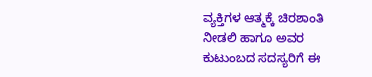ವ್ಯಕ್ತಿಗಳ ಆತ್ಮಕ್ಕೆ ಚಿರಶಾಂತಿ ನೀಡಲಿ ಹಾಗೂ ಅವರ ಕುಟುಂಬದ ಸದಸ್ಯರಿಗೆ ಈ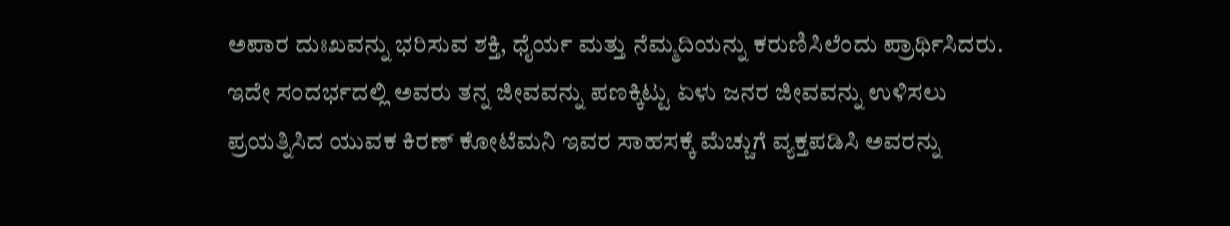ಅಪಾರ ದುಃಖವನ್ನು ಭರಿಸುವ ಶಕ್ತಿ, ಧೈರ್ಯ ಮತ್ತು ನೆಮ್ಮದಿಯನ್ನು ಕರುಣಿಸಿಲೆಂದು ಪ್ರಾರ್ಥಿಸಿದರು. ಇದೇ ಸಂದರ್ಭದಲ್ಲಿ ಅವರು ತನ್ನ ಜೀವವನ್ನು ಪಣಕ್ಕಿಟ್ಟು ಏಳು ಜನರ ಜೀವವನ್ನು ಉಳಿಸಲು ಪ್ರಯತ್ನಿಸಿದ ಯುವಕ ಕಿರಣ್ ಕೋಟೆಮನಿ ಇವರ ಸಾಹಸಕ್ಕೆ ಮೆಚ್ಚುಗೆ ವ್ಯಕ್ತಪಡಿಸಿ ಅವರನ್ನು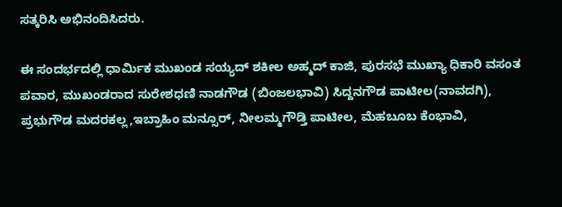ಸತ್ಕರಿಸಿ ಅಭಿನಂದಿಸಿದರು.

ಈ ಸಂದರ್ಭದಲ್ಲಿ ಧಾರ್ಮಿಕ ಮುಖಂಡ ಸಯ್ಯದ್ ಶಕೀಲ ಅಹ್ಮದ್ ಕಾಜಿ, ಪುರಸಭೆ ಮುಖ್ಯಾ ಧಿಕಾರಿ ವಸಂತ ಪವಾರ, ಮುಖಂಡರಾದ ಸುರೇಶಧಣಿ ನಾಡಗೌಡ (ಬಿಂಜಲಭಾವಿ) ಸಿದ್ದನಗೌಡ ಪಾಟೀಲ(ನಾವದಗಿ), ಪ್ರಭುಗೌಡ ಮದರಕಲ್ಲ,ಇಬ್ರಾಹಿಂ ಮನ್ಸೂರ್, ನೀಲಮ್ಮಗೌಡ್ತಿ ಪಾಟೀಲ, ಮೆಹಬೂಬ ಕೆಂಭಾವಿ,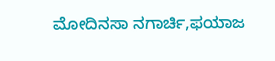ಮೋದಿನಸಾ ನಗಾರ್ಚಿ,ಫಯಾಜ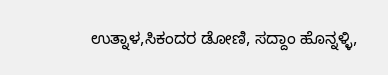ಉತ್ನಾಳ,ಸಿಕಂದರ ಡೋಣಿ, ಸದ್ದಾಂ ಹೊನ್ನಳ್ಳಿ,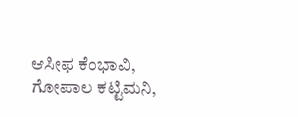ಆಸೀಫ ಕೆಂಭಾವಿ, ಗೋಪಾಲ ಕಟ್ಟಿಮನಿ,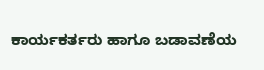ಕಾರ್ಯಕರ್ತರು ಹಾಗೂ ಬಡಾವಣೆಯ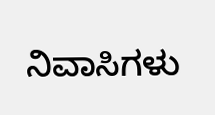ನಿವಾಸಿಗಳು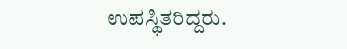ಉಪಸ್ಥಿತರಿದ್ದರು.